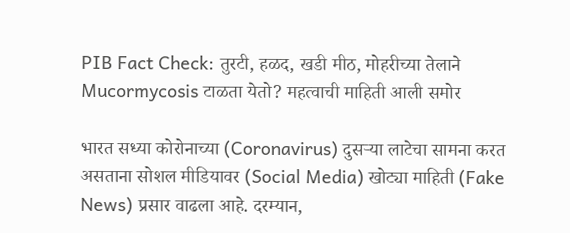PIB Fact Check: तुरटी, हळद, खडी मीठ, मोहरीच्या तेलाने Mucormycosis टाळता येतो? महत्वाची माहिती आली समोर

भारत सध्या कोरोनाच्या (Coronavirus) दुसर्‍या लाटेचा सामना करत असताना सोशल मीडियावर (Social Media) खोट्या माहिती (Fake News) प्रसार वाढला आहे. दरम्यान,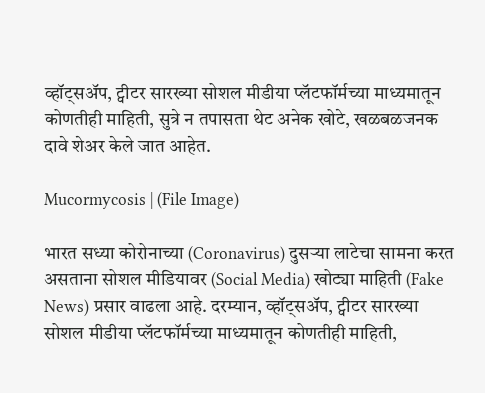व्हॉट्सअ‍ॅप, ट्वीटर सारख्या सोशल मीडीया प्लॅटफॉर्मच्या माध्यमातून कोणतीही माहिती, सुत्रे न तपासता थेट अनेक खोटे, खळबळजनक दावे शेअर केले जात आहेत.

Mucormycosis | (File Image)

भारत सध्या कोरोनाच्या (Coronavirus) दुसर्‍या लाटेचा सामना करत असताना सोशल मीडियावर (Social Media) खोट्या माहिती (Fake News) प्रसार वाढला आहे. दरम्यान, व्हॉट्सअ‍ॅप, ट्वीटर सारख्या सोशल मीडीया प्लॅटफॉर्मच्या माध्यमातून कोणतीही माहिती,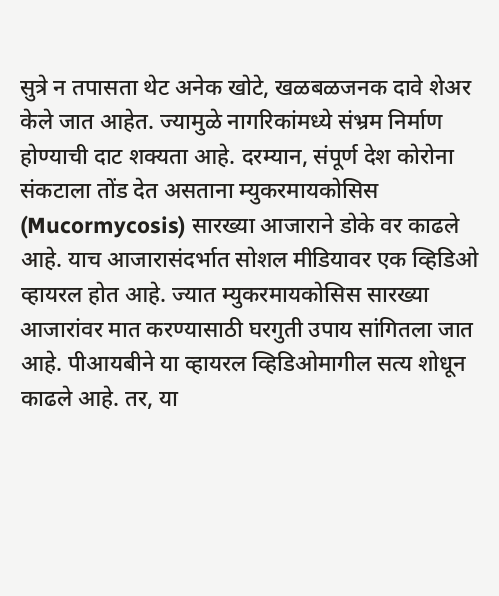सुत्रे न तपासता थेट अनेक खोटे, खळबळजनक दावे शेअर केले जात आहेत. ज्यामुळे नागरिकांमध्ये संभ्रम निर्माण होण्याची दाट शक्यता आहे. दरम्यान, संपूर्ण देश कोरोना संकटाला तोंड देत असताना म्युकरमायकोसिस (Mucormycosis) सारख्या आजाराने डोके वर काढले आहे. याच आजारासंदर्भात सोशल मीडियावर एक व्हिडिओ व्हायरल होत आहे. ज्यात म्युकरमायकोसिस सारख्या आजारांवर मात करण्यासाठी घरगुती उपाय सांगितला जात आहे. पीआयबीने या व्हायरल व्हिडिओमागील सत्य शोधून काढले आहे. तर, या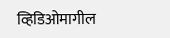व्हिडिओमागील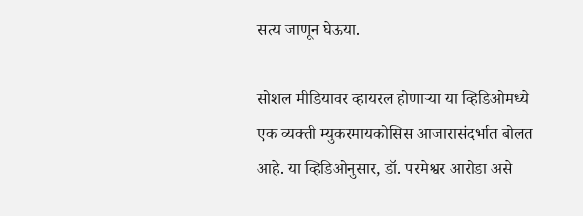सत्य जाणून घेऊया.

सोशल मीडियावर व्हायरल होणाऱ्या या व्हिडिओमध्ये एक व्यक्ती म्युकरमायकोसिस आजारासंदर्भात बोलत आहे. या व्हिडिओनुसार, डॉ. परमेश्वर आरोडा असे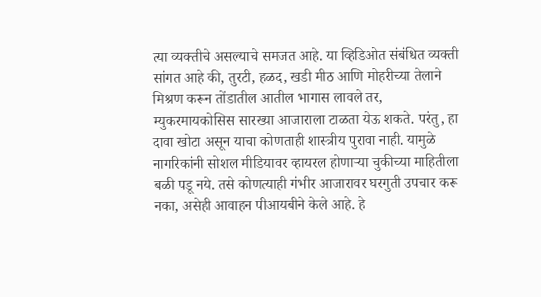त्या व्यक्तीचे असल्याचे समजत आहे. या व्हिडिओत संबंधित व्यक्ती सांगत आहे की, तुरटी, हळद, खडी मीठ आणि मोहरीच्या तेलाने मिश्रण करून तोंडातील आतील भागास लावले तर, म्युकरमायकोसिस सारख्या आजाराला टाळता येऊ शकते. परंतु, हा दावा खोटा असून याचा कोणताही शास्त्रीय पुरावा नाही. यामुळे नागरिकांनी सोशल मीडियावर व्हायरल होणाऱ्या चुकीच्या माहितीला बळी पडू नये. तसे कोणत्याही गंभीर आजारावर घरगुती उपचार करू नका, असेही आवाहन पीआयबीने केले आहे. हे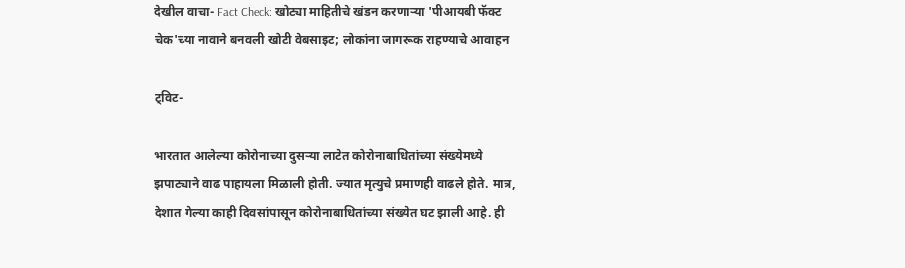देखील वाचा- Fact Check: खोट्या माहितीचे खंडन करणाऱ्या 'पीआयबी फॅक्ट चेक'च्या नावाने बनवली खोटी वेबसाइट; लोकांना जागरूक राहण्याचे आवाहन

ट्विट-

भारतात आलेल्या कोरोनाच्या दुसऱ्या लाटेत कोरोनाबाधितांच्या संख्येमध्ये झपाट्याने वाढ पाहायला मिळाली होती. ज्यात मृत्युचे प्रमाणही वाढले होते. मात्र, देशात गेल्या काही दिवसांपासून कोरोनाबाधितांच्या संख्येत घट झाली आहे. ही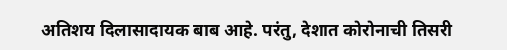अतिशय दिलासादायक बाब आहे. परंतु, देशात कोरोनाची तिसरी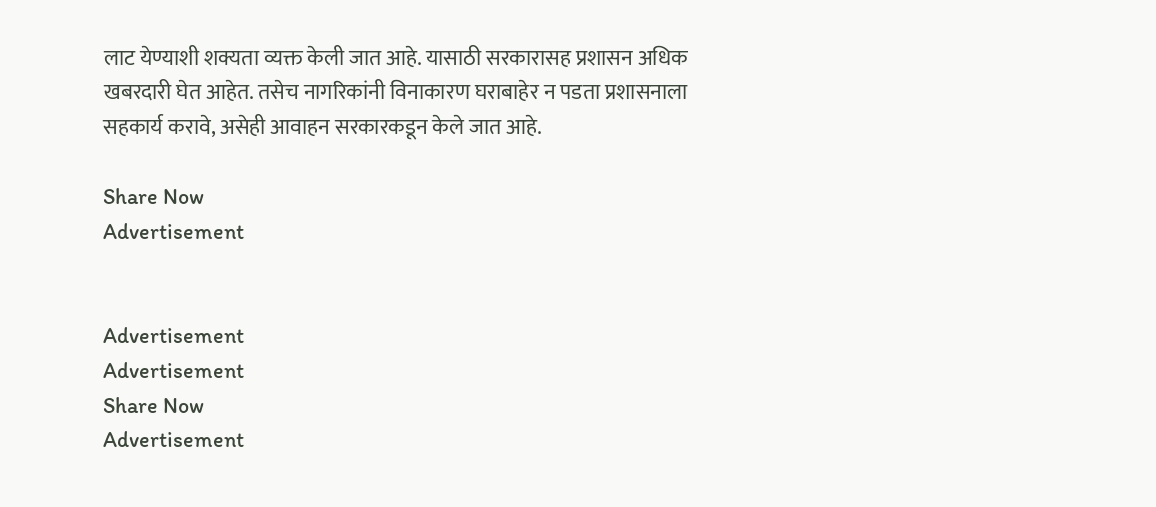लाट येण्याशी शक्यता व्यक्त केली जात आहे. यासाठी सरकारासह प्रशासन अधिक खबरदारी घेत आहेत. तसेच नागरिकांनी विनाकारण घराबाहेर न पडता प्रशासनाला सहकार्य करावे, असेही आवाहन सरकारकडून केले जात आहे.

Share Now
Advertisement


Advertisement
Advertisement
Share Now
Advertisement